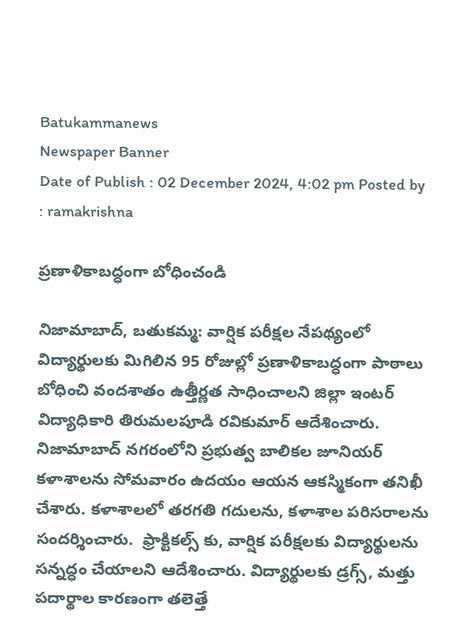Batukammanews
Newspaper Banner
Date of Publish : 02 December 2024, 4:02 pm Posted by : ramakrishna

ప్రణాళికాబద్ధంగా బోధించండి

నిజామాబాద్, బతుకమ్మ: వార్షిక పరీక్షల నేపథ్యంలో విద్యార్థులకు మిగిలిన 95 రోజుల్లో ప్రణాళికాబద్ధంగా పాఠాలు బోధించి వందశాతం ఉత్తీర్ణత సాధించాలని జిల్లా ఇంటర్ విద్యాధికారి తిరుమలపూడి రవికుమార్ ఆదేశించారు. నిజామాబాద్ నగరంలోని ప్రభుత్వ బాలికల జూనియర్ కళాశాలను సోమవారం ఉదయం ఆయన ఆకస్మికంగా తనిఖీ చేశారు. కళాశాలలో తరగతి గదులను, కళాశాల పరిసరాలను సందర్శించారు.  ఫ్రాక్టికల్స్ కు, వార్షిక పరీక్షలకు విద్యార్థులను సన్నద్ధం చేయాలని ఆదేశించారు. విద్యార్థులకు డ్రగ్స్, మత్తు పదార్థాల కారణంగా తలెత్తే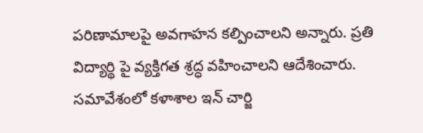పరిణామాలపై అవగాహన కల్పించాలని అన్నారు. ప్రతి విద్యార్థి పై వ్యక్తిగత శ్రద్ధ వహించాలని ఆదేశించారు. సమావేశంలో కళాశాల ఇన్ చార్జి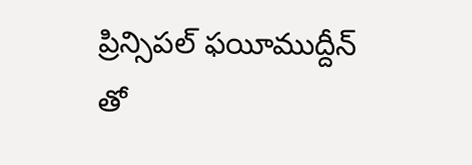ప్రిన్సిపల్ ఫయీముద్దీన్ తో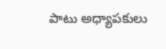పాటు అధ్యాపకులు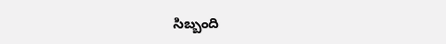సిబ్బంది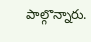పాల్గొన్నారు.